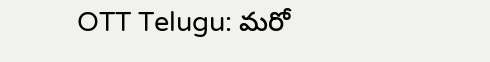OTT Telugu: మరో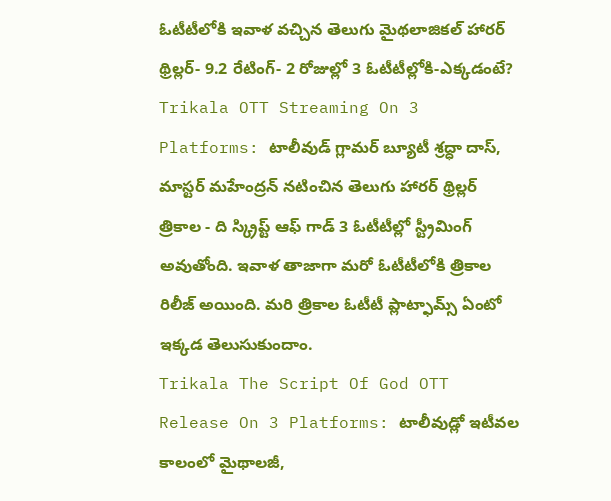ఓటీటీలోకి ఇవాళ వచ్చిన తెలుగు మైథలాజికల్ హారర్ థ్రిల్లర్- 9.2 రేటింగ్- 2 రోజుల్లో 3 ఓటీటీల్లోకి-ఎక్కడంటే?
Trikala OTT Streaming On 3 Platforms: టాలీవుడ్ గ్లామర్ బ్యూటీ శ్రద్ధా దాస్, మాస్టర్ మహేంద్రన్ నటించిన తెలుగు హారర్ థ్రిల్లర్ త్రికాల - ది స్క్రిప్ట్ ఆఫ్ గాడ్ 3 ఓటీటీల్లో స్ట్రీమింగ్ అవుతోంది. ఇవాళ తాజాగా మరో ఓటీటీలోకి త్రికాల రిలీజ్ అయింది. మరి త్రికాల ఓటీటీ ప్లాట్ఫామ్స్ ఏంటో ఇక్కడ తెలుసుకుందాం.
Trikala The Script Of God OTT Release On 3 Platforms: టాలీవుడ్లో ఇటీవల కాలంలో మైథాలజీ,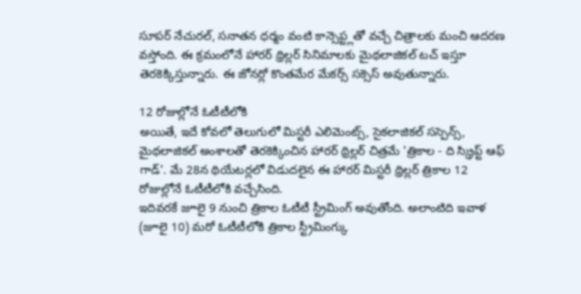సూపర్ నేచురల్, సనాతన ధర్మం వంటి కాన్సెప్ట్లతో వచ్చే చిత్రాలకు మంచి ఆదరణ వస్తోంది. ఈ క్రమంలోనే హారర్ థ్రిల్లర్ సినిమాలకు మైథలాజికల్ టచ్ ఇస్తూ తెరకెక్కిస్తున్నారు. ఈ జోనర్లో కొంతమేర మేకర్స్ సక్సెస్ అవుతున్నారు.

12 రోజుల్లోనే ఓటీటీలోకి
అయితే, ఇదే కోవలో తెలుగులో మిస్టరీ ఎలిమెంట్స్, సైకలాజికల్ సస్పెన్స్, మైథలాజికల్ అంశాలతో తెరకెక్కించిన హారర్ థ్రిల్లర్ చిత్రమే 'త్రికాల - ది స్క్రిప్ట్ ఆఫ్ గాడ్'. మే 28న థియేటర్లలో విడుదలైన ఈ హారర్ మిస్టరీ థ్రిల్లర్ త్రికాల 12 రోజుల్లోనే ఓటీటీలోకి వచ్చేసింది.
ఇదివరకే జూలై 9 నుంచి త్రికాల ఓటీటీ స్ట్రీమింగ్ అవుతోంది. అలాంటిది ఇవాళ (జూలై 10) మరో ఓటీటీలోకి త్రికాల స్ట్రీమింగ్కు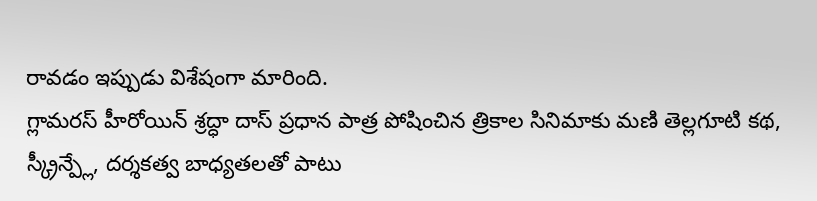రావడం ఇప్పుడు విశేషంగా మారింది.
గ్లామరస్ హీరోయిన్ శ్రద్ధా దాస్ ప్రధాన పాత్ర పోషించిన త్రికాల సినిమాకు మణి తెల్లగూటి కథ, స్క్రీన్ప్లే, దర్శకత్వ బాధ్యతలతో పాటు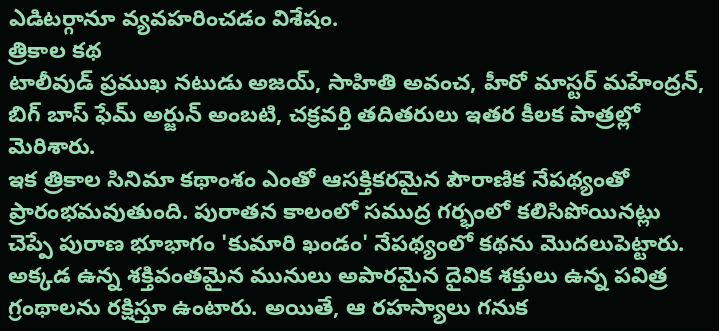ఎడిటర్గానూ వ్యవహరించడం విశేషం.
త్రికాల కథ
టాలీవుడ్ ప్రముఖ నటుడు అజయ్, సాహితి అవంచ, హీరో మాస్టర్ మహేంద్రన్, బిగ్ బాస్ ఫేమ్ అర్జున్ అంబటి, చక్రవర్తి తదితరులు ఇతర కీలక పాత్రల్లో మెరిశారు.
ఇక త్రికాల సినిమా కథాంశం ఎంతో ఆసక్తికరమైన పౌరాణిక నేపథ్యంతో ప్రారంభమవుతుంది. పురాతన కాలంలో సముద్ర గర్భంలో కలిసిపోయినట్లు చెప్పే పురాణ భూభాగం 'కుమారి ఖండం' నేపథ్యంలో కథను మొదలుపెట్టారు.
అక్కడ ఉన్న శక్తివంతమైన మునులు అపారమైన దైవిక శక్తులు ఉన్న పవిత్ర గ్రంథాలను రక్షిస్తూ ఉంటారు. అయితే, ఆ రహస్యాలు గనుక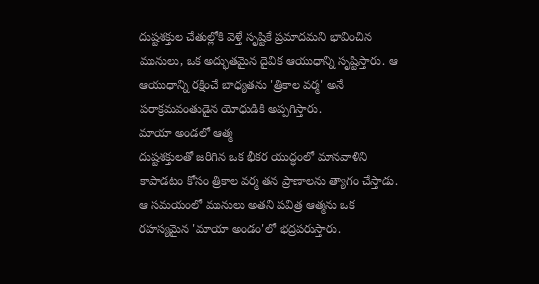దుష్టశక్తుల చేతుల్లోకి వెళ్తే సృష్టికే ప్రమాదమని భావించిన మునులు, ఒక అద్భుతమైన దైవిక ఆయుధాన్ని సృష్టిస్తారు. ఆ ఆయుధాన్ని రక్షించే బాధ్యతను 'త్రికాల వర్మ' అనే పరాక్రమవంతుడైన యోధుడికి అప్పగిస్తారు.
మాయా అండలో ఆత్మ
దుష్టశక్తులతో జరిగిన ఒక భీకర యుద్ధంలో మానవాళిని కాపాడటం కోసం త్రికాల వర్మ తన ప్రాణాలను త్యాగం చేస్తాడు. ఆ సమయంలో మునులు అతని పవిత్ర ఆత్మను ఒక రహస్యమైన 'మాయా అండం'లో భద్రపరుస్తారు.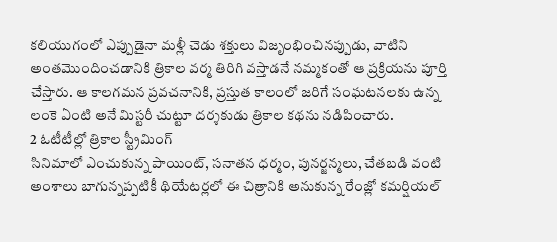కలియుగంలో ఎప్పుడైనా మళ్లీ చెడు శక్తులు విజృంభించినప్పుడు, వాటిని అంతమొందించడానికి త్రికాల వర్మ తిరిగి వస్తాడనే నమ్మకంతో ఆ ప్రక్రియను పూర్తి చేస్తారు. ఆ కాలగమన ప్రవచనానికి, ప్రస్తుత కాలంలో జరిగే సంఘటనలకు ఉన్న లంకె ఏంటి అనే మిస్టరీ చుట్టూ దర్శకుడు త్రికాల కథను నడిపించారు.
2 ఓటీటీల్లో త్రికాల స్ట్రీమింగ్
సినిమాలో ఎంచుకున్న పాయింట్, సనాతన ధర్మం, పునర్జన్మలు, చేతబడి వంటి అంశాలు బాగున్నప్పటికీ థియేటర్లలో ఈ చిత్రానికి అనుకున్న రేంజ్లో కమర్షియల్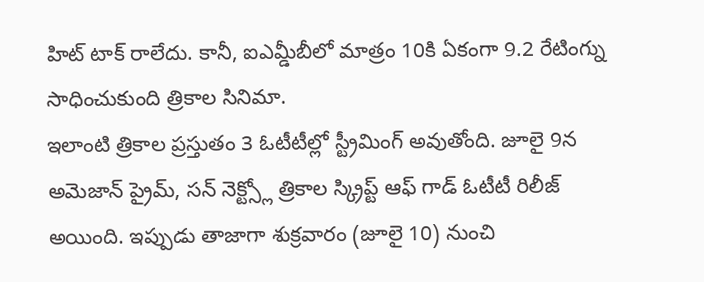హిట్ టాక్ రాలేదు. కానీ, ఐఎమ్డీబీలో మాత్రం 10కి ఏకంగా 9.2 రేటింగ్ను సాధించుకుంది త్రికాల సినిమా.
ఇలాంటి త్రికాల ప్రస్తుతం 3 ఓటీటీల్లో స్ట్రీమింగ్ అవుతోంది. జూలై 9న అమెజాన్ ప్రైమ్, సన్ నెక్ట్స్లో త్రికాల స్క్రిప్ట్ ఆఫ్ గాడ్ ఓటీటీ రిలీజ్ అయింది. ఇప్పుడు తాజాగా శుక్రవారం (జూలై 10) నుంచి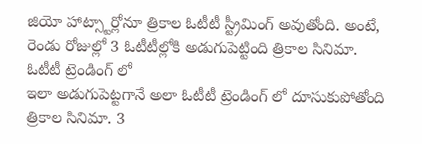జియో హాట్స్టార్లోనూ త్రికాల ఓటీటీ స్ట్రీమింగ్ అవుతోంది. అంటే, రెండు రోజుల్లో 3 ఓటీటీల్లోకి అడుగుపెట్టింది త్రికాల సినిమా.
ఓటీటీ ట్రెండింగ్ లో
ఇలా అడుగుపెట్టగానే అలా ఓటీటీ ట్రెండింగ్ లో దూసుకుపోతోంది త్రికాల సినిమా. 3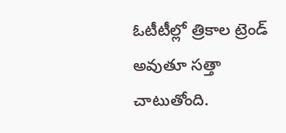ఓటీటీల్లో త్రికాల ట్రెండ్ అవుతూ సత్తా చాటుతోంది.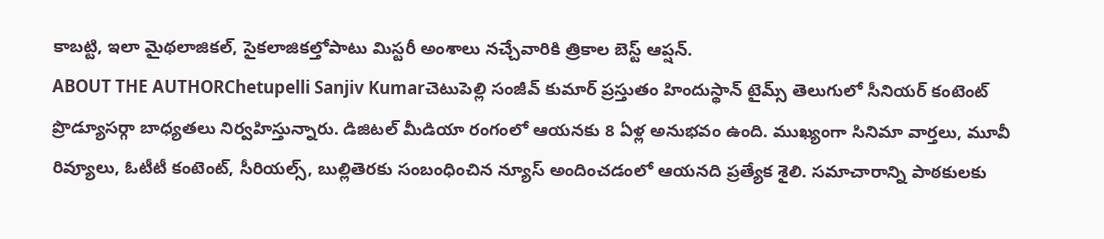కాబట్టి, ఇలా మైథలాజికల్, సైకలాజికల్తోపాటు మిస్టరీ అంశాలు నచ్చేవారికి త్రికాల బెస్ట్ ఆప్షన్.
ABOUT THE AUTHORChetupelli Sanjiv Kumarచెటుపెల్లి సంజీవ్ కుమార్ ప్రస్తుతం హిందుస్థాన్ టైమ్స్ తెలుగులో సీనియర్ కంటెంట్ ప్రొడ్యూసర్గా బాధ్యతలు నిర్వహిస్తున్నారు. డిజిటల్ మీడియా రంగంలో ఆయనకు 8 ఏళ్ల అనుభవం ఉంది. ముఖ్యంగా సినిమా వార్తలు, మూవీ రివ్యూలు, ఓటీటీ కంటెంట్, సీరియల్స్, బుల్లితెరకు సంబంధించిన న్యూస్ అందించడంలో ఆయనది ప్రత్యేక శైలి. సమాచారాన్ని పాఠకులకు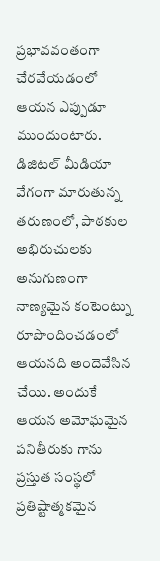ప్రభావవంతంగా చేరవేయడంలో ఆయన ఎప్పుడూ ముందుంటారు. డిజిటల్ మీడియా వేగంగా మారుతున్న తరుణంలో, పాఠకుల అభిరుచులకు అనుగుణంగా నాణ్యమైన కంటెంట్ను రూపొందించడంలో ఆయనది అందెవేసిన చేయి. అందుకే ఆయన అమోఘమైన పనితీరుకు గాను ప్రస్తుత సంస్థలో ప్రతిష్టాత్మకమైన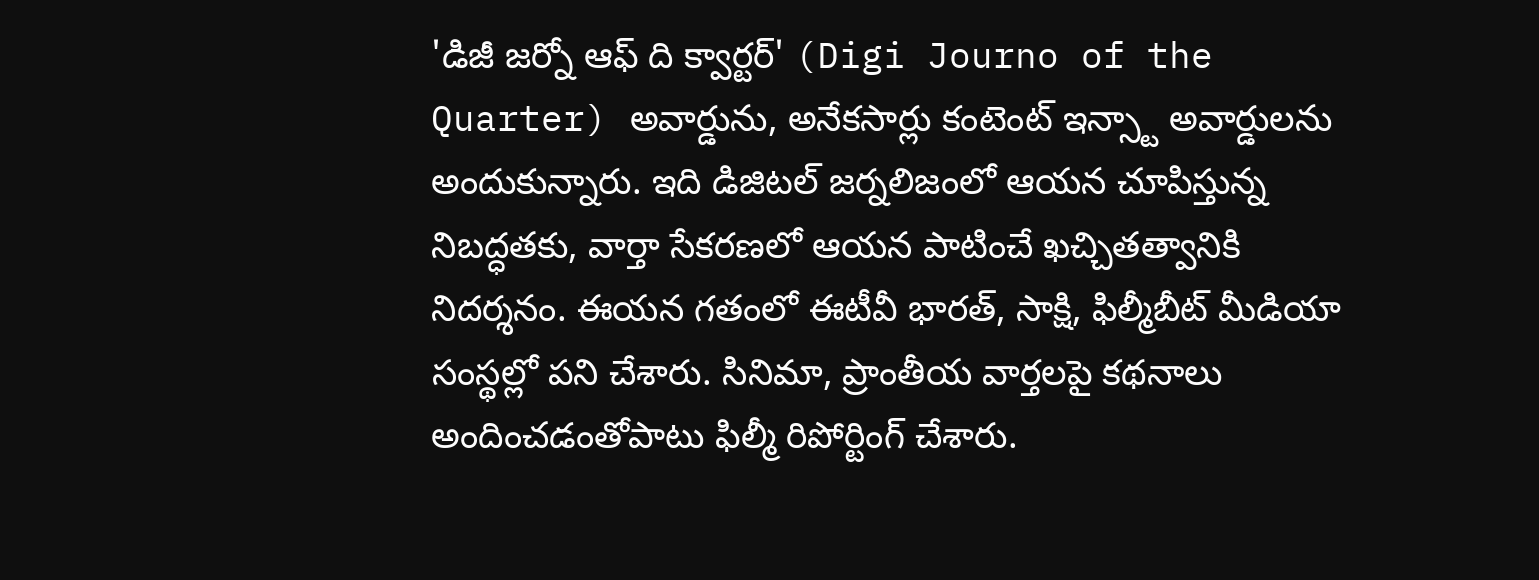'డిజీ జర్నో ఆఫ్ ది క్వార్టర్' (Digi Journo of the Quarter) అవార్డును, అనేకసార్లు కంటెంట్ ఇన్స్టా అవార్డులను అందుకున్నారు. ఇది డిజిటల్ జర్నలిజంలో ఆయన చూపిస్తున్న నిబద్ధతకు, వార్తా సేకరణలో ఆయన పాటించే ఖచ్చితత్వానికి నిదర్శనం. ఈయన గతంలో ఈటీవీ భారత్, సాక్షి, ఫిల్మీబీట్ మీడియా సంస్థల్లో పని చేశారు. సినిమా, ప్రాంతీయ వార్తలపై కథనాలు అందించడంతోపాటు ఫిల్మీ రిపోర్టింగ్ చేశారు.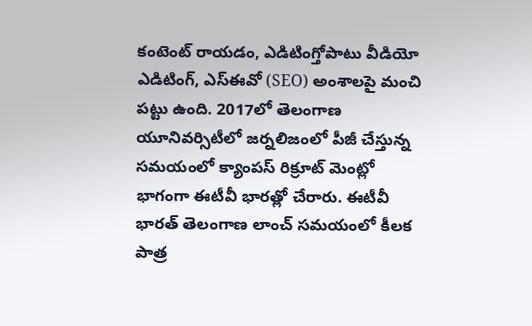కంటెంట్ రాయడం, ఎడిటింగ్తోపాటు వీడియో ఎడిటింగ్, ఎస్ఈవో (SEO) అంశాలపై మంచి పట్టు ఉంది. 2017లో తెలంగాణ యూనివర్సిటీలో జర్నలిజంలో పీజీ చేస్తున్న సమయంలో క్యాంపస్ రిక్రూట్ మెంట్లో భాగంగా ఈటీవీ భారత్లో చేరారు. ఈటీవీ భారత్ తెలంగాణ లాంచ్ సమయంలో కీలక పాత్ర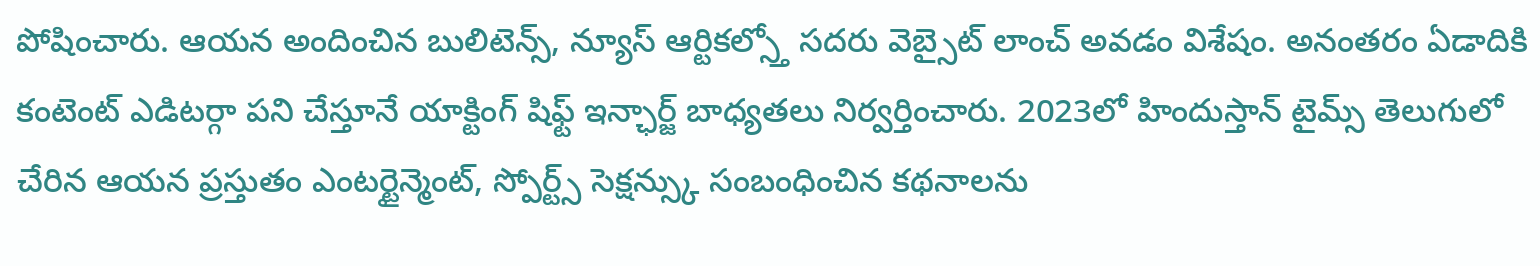పోషించారు. ఆయన అందించిన బులిటెన్స్, న్యూస్ ఆర్టికల్స్తో సదరు వెబ్సైట్ లాంచ్ అవడం విశేషం. అనంతరం ఏడాదికి కంటెంట్ ఎడిటర్గా పని చేస్తూనే యాక్టింగ్ షిఫ్ట్ ఇన్ఛార్జ్ బాధ్యతలు నిర్వర్తించారు. 2023లో హిందుస్తాన్ టైమ్స్ తెలుగులో చేరిన ఆయన ప్రస్తుతం ఎంటర్టైన్మెంట్, స్పోర్ట్స్ సెక్షన్స్కు సంబంధించిన కథనాలను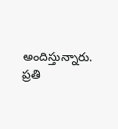అందిస్తున్నారు. ప్రతి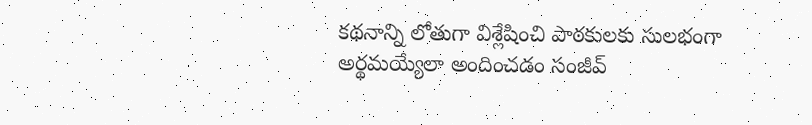కథనాన్ని లోతుగా విశ్లేషించి పాఠకులకు సులభంగా అర్థమయ్యేలా అందించడం సంజీవ్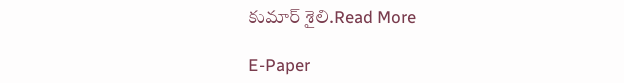కుమార్ శైలి.Read More

E-Paper